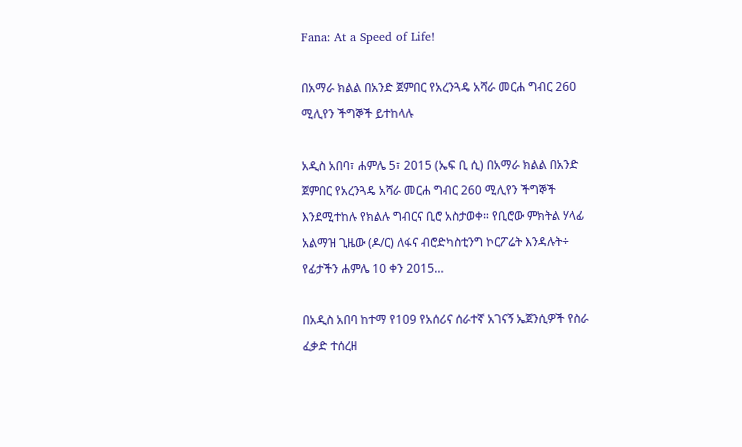Fana: At a Speed of Life!

በአማራ ክልል በአንድ ጀምበር የአረንጓዴ አሻራ መርሐ ግብር 260 ሚሊየን ችግኞች ይተከላሉ

አዲስ አበባ፣ ሐምሌ 5፣ 2015 (ኤፍ ቢ ሲ) በአማራ ክልል በአንድ ጀምበር የአረንጓዴ አሻራ መርሐ ግብር 260 ሚሊየን ችግኞች እንደሚተከሉ የክልሉ ግብርና ቢሮ አስታወቀ። የቢሮው ምክትል ሃላፊ አልማዝ ጊዜው (ዶ/ር) ለፋና ብሮድካስቲንግ ኮርፖሬት እንዳሉት÷ የፊታችን ሐምሌ 10 ቀን 2015…

በአዲስ አበባ ከተማ የ109 የአሰሪና ሰራተኛ አገናኝ ኤጀንሲዎች የስራ ፈቃድ ተሰረዘ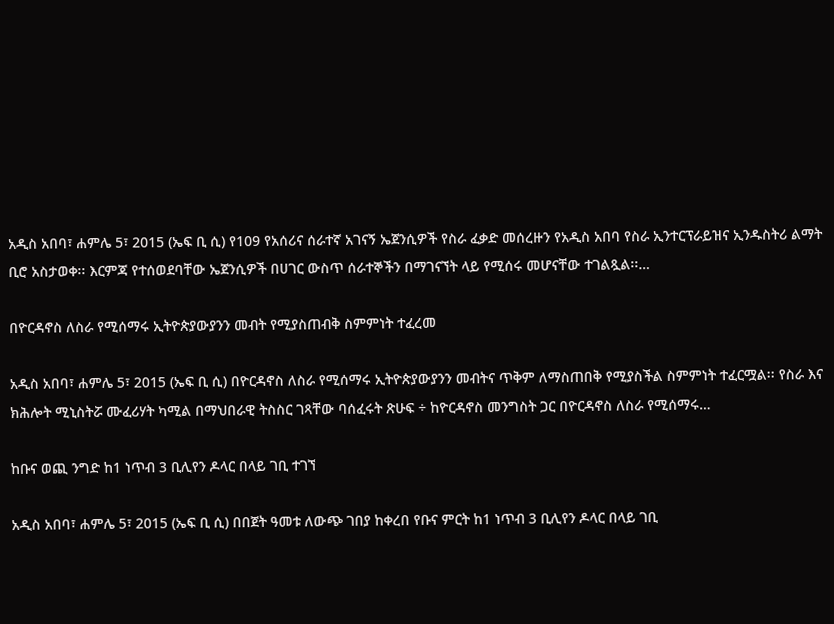አዲስ አበባ፣ ሐምሌ 5፣ 2015 (ኤፍ ቢ ሲ) የ109 የአሰሪና ሰራተኛ አገናኝ ኤጀንሲዎች የስራ ፈቃድ መሰረዙን የአዲስ አበባ የስራ ኢንተርፕራይዝና ኢንዱስትሪ ልማት ቢሮ አስታወቀ፡፡ እርምጃ የተሰወደባቸው ኤጀንሲዎች በሀገር ውስጥ ሰራተኞችን በማገናኘት ላይ የሚሰሩ መሆናቸው ተገልጿል፡፡…

በዮርዳኖስ ለስራ የሚሰማሩ ኢትዮጵያውያንን መብት የሚያስጠብቅ ስምምነት ተፈረመ

አዲስ አበባ፣ ሐምሌ 5፣ 2015 (ኤፍ ቢ ሲ) በዮርዳኖስ ለስራ የሚሰማሩ ኢትዮጵያውያንን መብትና ጥቅም ለማስጠበቅ የሚያስችል ስምምነት ተፈርሟል፡፡ የስራ እና ክሕሎት ሚኒስትሯ ሙፈሪሃት ካሚል በማህበራዊ ትስስር ገጻቸው ባሰፈሩት ጽሁፍ ÷ ከዮርዳኖስ መንግስት ጋር በዮርዳኖስ ለስራ የሚሰማሩ…

ከቡና ወጪ ንግድ ከ1 ነጥብ 3 ቢሊየን ዶላር በላይ ገቢ ተገኘ

አዲስ አበባ፣ ሐምሌ 5፣ 2015 (ኤፍ ቢ ሲ) በበጀት ዓመቱ ለውጭ ገበያ ከቀረበ የቡና ምርት ከ1 ነጥብ 3 ቢሊየን ዶላር በላይ ገቢ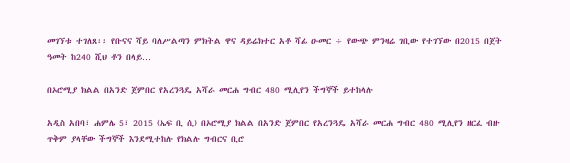መገኘቱ ተገለጸ፡፡ የቡናና ሻይ ባለሥልጣን ምክትል ዋና ዳይሬክተር አቶ ሻፊ ዑመር ÷ የውጭ ምንዛሬ ገቢው የተገኘው በ2015 በጀት ዓመት ከ240 ሺህ ቶን በላይ…

በኦሮሚያ ክልል በአንድ ጀምበር የአረንጓዴ አሻራ መርሐ ግብር 480 ሚሊየን ችግኞች ይተከላሉ

አዲስ አበባ፣ ሐምሌ 5፣ 2015 (ኤፍ ቢ ሲ) በኦሮሚያ ክልል በአንድ ጀምበር የአረንጓዴ አሻራ መርሐ ግብር 480 ሚሊየን ዘርፈ ብዙ ጥቅም ያላቸው ችግኞች እንደሚተከሉ የክልሉ ግብርና ቢሮ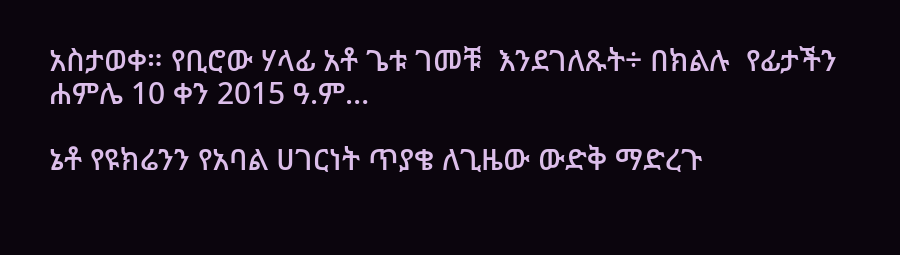አስታወቀ። የቢሮው ሃላፊ አቶ ጌቱ ገመቹ  እንደገለጹት÷ በክልሉ  የፊታችን ሐምሌ 10 ቀን 2015 ዓ.ም…

ኔቶ የዩክሬንን የአባል ሀገርነት ጥያቄ ለጊዜው ውድቅ ማድረጉ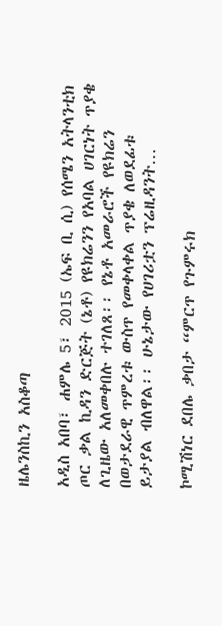ዜሌንስኪን አስቆጣ

አዲስ አበባ፣ ሐምሌ 5፣ 2015 (ኤፍ ቢ ሲ) የሰሜን አትላንቲክ ጦር ቃል ኪዳን ድርጅት (ኔቶ) የዩክሬንን የአባል ሀገርነት ጥያቄ ለጊዜው አለመቀበሉ ተገለጸ፡፡ የኔቶ አመራሮች የዩክሬን በወታደራዊ ጥምረቱ ውስጥ የመቀላቀል ጥያቄ ለወደፊቱ ይታያል ብለዋል፡፡ ሁኔታው የሀገሪቷን ፕሬዚዳንት…

ኮሚሽነር ደበሌ ቃበታ “ምርጥ የጉምሩክ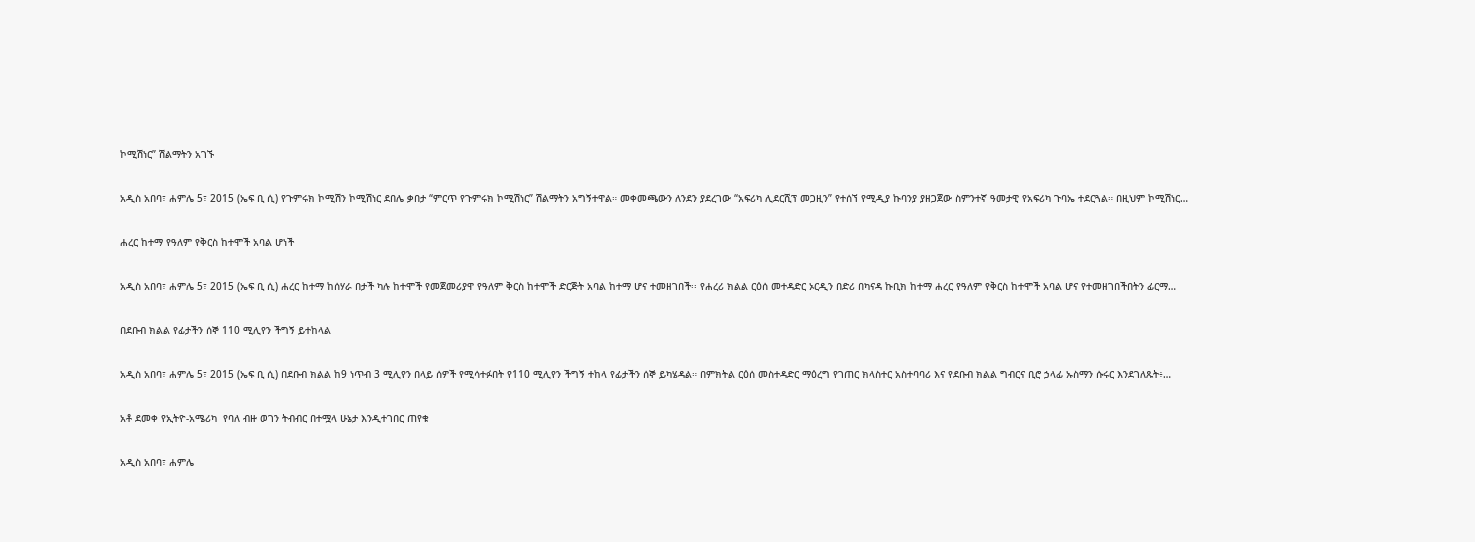ኮሚሽነር” ሽልማትን አገኙ

አዲስ አበባ፣ ሐምሌ 5፣ 2015 (ኤፍ ቢ ሲ) የጉምሩክ ኮሚሽን ኮሚሽነር ደበሌ ቃበታ “ምርጥ የጉምሩክ ኮሚሽነር” ሽልማትን አግኝተዋል። መቀመጫውን ለንደን ያደረገው “አፍሪካ ሊደርሺፕ መጋዚን” የተሰኘ የሚዲያ ኩባንያ ያዘጋጀው ስምንተኛ ዓመታዊ የአፍሪካ ጉባኤ ተደርጓል። በዚህም ኮሚሽነር…

ሐረር ከተማ የዓለም የቅርስ ከተሞች አባል ሆነች

አዲስ አበባ፣ ሐምሌ 5፣ 2015 (ኤፍ ቢ ሲ) ሐረር ከተማ ከሰሃራ በታች ካሉ ከተሞች የመጀመሪያዋ የዓለም ቅርስ ከተሞች ድርጅት አባል ከተማ ሆና ተመዘገበች፡፡ የሐረሪ ክልል ርዕሰ መተዳድር ኦርዲን በድሪ በካናዳ ኩቢክ ከተማ ሐረር የዓለም የቅርስ ከተሞች አባል ሆና የተመዘገበችበትን ፊርማ…

በደቡብ ክልል የፊታችን ሰኞ 110 ሚሊየን ችግኝ ይተከላል

አዲስ አበባ፣ ሐምሌ 5፣ 2015 (ኤፍ ቢ ሲ) በደቡብ ክልል ከ9 ነጥብ 3 ሚሊየን በላይ ሰዎች የሚሳተፉበት የ110 ሚሊየን ችግኝ ተከላ የፊታችን ሰኞ ይካሄዳል። በምክትል ርዕሰ መስተዳድር ማዕረግ የገጠር ክላስተር አስተባባሪ እና የደቡብ ክልል ግብርና ቢሮ ኃላፊ ኡስማን ሱሩር እንደገለጹት፥…

አቶ ደመቀ የኢትዮ-አሜሪካ  የባለ ብዙ ወገን ትብብር በተሟላ ሁኔታ እንዲተገበር ጠየቁ

አዲስ አበባ፣ ሐምሌ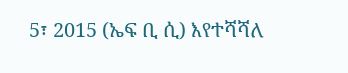5፣ 2015 (ኤፍ ቢ ሲ) እየተሻሻለ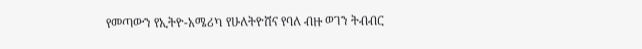የመጣውን የኢትዮ-አሜሪካ የሁለትዮሸና የባለ ብዙ ወገን ትብብር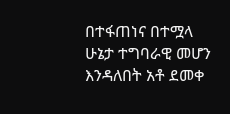በተፋጠነና በተሟላ ሁኔታ ተግባራዊ መሆን እንዳለበት አቶ ደመቀ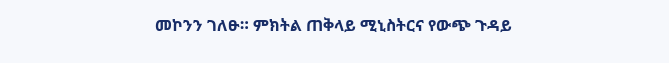መኮንን ገለፁ። ምክትል ጠቅላይ ሚኒስትርና የውጭ ጉዳይ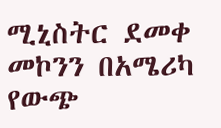ሚኒስትር ደመቀ መኮንን በአሜሪካ የውጭ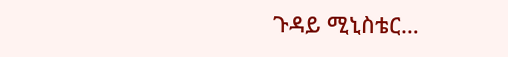ጉዳይ ሚኒስቴር…